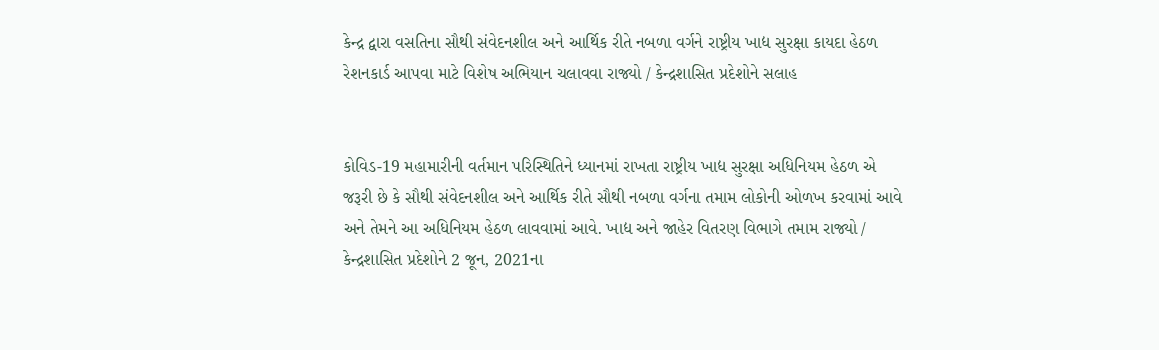કેન્દ્ર દ્વારા વસતિના સૌથી સંવેદનશીલ અને આર્થિક રીતે નબળા વર્ગને રાષ્ટ્રીય ખાદ્ય સુરક્ષા કાયદા હેઠળ રેશનકાર્ડ આપવા માટે વિશેષ અભિયાન ચલાવવા રાજ્યો / કેન્દ્રશાસિત પ્રદેશોને સલાહ


કોવિડ-19 મહામારીની વર્તમાન પરિસ્થિતિને ધ્યાનમાં રાખતા રાષ્ટ્રીય ખાદ્ય સુરક્ષા અધિનિયમ હેઠળ એ જરૂરી છે કે સૌથી સંવેદનશીલ અને આર્થિક રીતે સૌથી નબળા વર્ગના તમામ લોકોની ઓળખ કરવામાં આવે અને તેમને આ અધિનિયમ હેઠળ લાવવામાં આવે. ખાદ્ય અને જાહેર વિતરણ વિભાગે તમામ રાજ્યો / કેન્દ્રશાસિત પ્રદેશોને 2 જૂન, 2021ના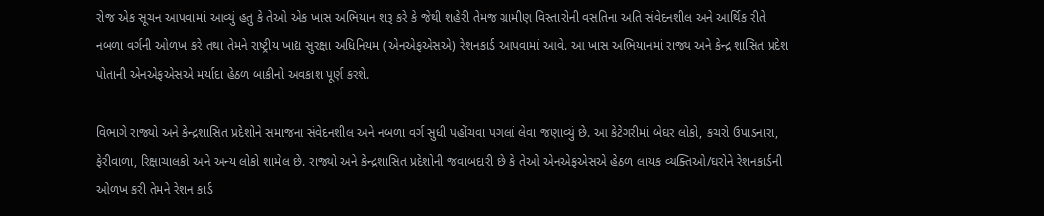રોજ એક સૂચન આપવામાં આવ્યું હતુ કે તેઓ એક ખાસ અભિયાન શરૂ કરે કે જેથી શહેરી તેમજ ગ્રામીણ વિસ્તારોની વસતિના અતિ સંવેદનશીલ અને આર્થિક રીતે નબળા વર્ગની ઓળખ કરે તથા તેમને રાષ્ટ્રીય ખાદ્ય સુરક્ષા અધિનિયમ (એનએફએસએ) રેશનકાર્ડ આપવામાં આવે. આ ખાસ અભિયાનમાં રાજ્ય અને કેન્દ્ર શાસિત પ્રદેશ પોતાની એનએફએસએ મર્યાદા હેઠળ બાકીનો અવકાશ પૂર્ણ કરશે.

વિભાગે રાજ્યો અને કેન્દ્રશાસિત પ્રદેશોને સમાજના સંવેદનશીલ અને નબળા વર્ગ સુધી પહોંચવા પગલાં લેવા જણાવ્યું છે. આ કેટેગરીમાં બેઘર લોકો, કચરો ઉપાડનારા, ફેરીવાળા, રિક્ષાચાલકો અને અન્ય લોકો શામેલ છે. રાજ્યો અને કેન્દ્રશાસિત પ્રદેશોની જવાબદારી છે કે તેઓ એનએફએસએ હેઠળ લાયક વ્યક્તિઓ/ઘરોને રેશનકાર્ડની ઓળખ કરી તેમને રેશન કાર્ડ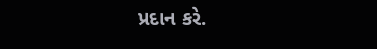પ્રદાન કરે.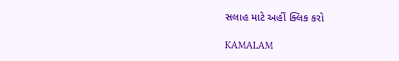સલાહ માટે અહીં ક્લિક કરો

KAMALAM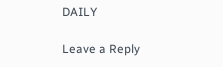DAILY

Leave a Reply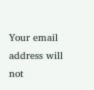Your email address will not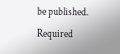be published. Required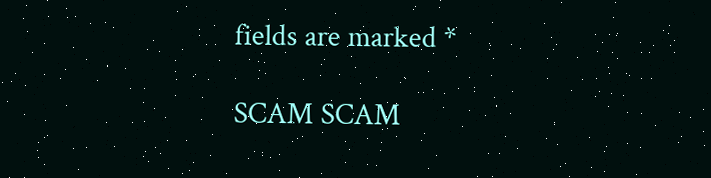fields are marked *

SCAM SCAM